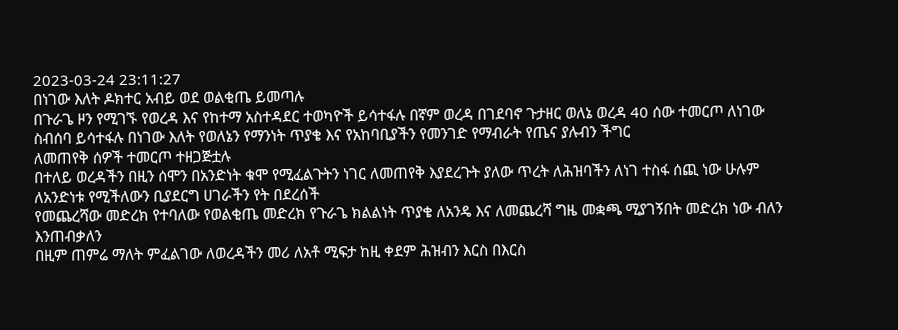2023-03-24 23:11:27
በነገው እለት ዶክተር አብይ ወደ ወልቂጤ ይመጣሉ
በጉራጌ ዞን የሚገኙ የወረዳ እና የከተማ አስተዳደር ተወካዮች ይሳተፋሉ በኛም ወረዳ በገደባኖ ጉታዘር ወለኔ ወረዳ 40 ሰው ተመርጦ ለነገው ስብሰባ ይሳተፋሉ በነገው እለት የወለኔን የማንነት ጥያቄ እና የአከባቢያችን የመንገድ የማብራት የጤና ያሉብን ችግር
ለመጠየቅ ሰዎች ተመርጦ ተዘጋጅቷሉ
በተለይ ወረዳችን በዚን ሰሞን በአንድነት ቁሞ የሚፈልጉትን ነገር ለመጠየቅ እያደረጉት ያለው ጥረት ለሕዝባችን ለነገ ተስፋ ሰጪ ነው ሁሉም ለአንድነቱ የሚችለውን ቢያደርግ ሀገራችን የት በደረሰች
የመጨረሻው መድረክ የተባለው የወልቂጤ መድረክ የጉራጌ ክልልነት ጥያቄ ለአንዴ እና ለመጨረሻ ግዜ መቋጫ ሚያገኝበት መድረክ ነው ብለን እንጠብቃለን
በዚም ጠምሬ ማለት ምፈልገው ለወረዳችን መሪ ለአቶ ሚፍታ ከዚ ቀደም ሕዝብን እርስ በእርስ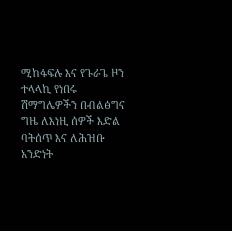ሚከፋፍሉ እና የጉራጌ ዞን ተላላኪ የነበሩ ሽማግሌዎችን በብልፅግና ግዜ ለእነዚ ሰዎች እድል ባትሰጥ እና ለሕዝቡ አንድነት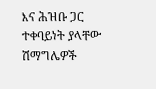እና ሕዝቡ ጋር ተቀባይነት ያላቸው ሽማግሌዎች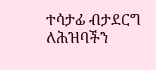ተሳታፊ ብታደርግ ለሕዝባችን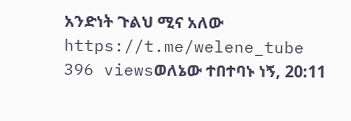አንድነት ጉልህ ሚና አለው
https://t.me/welene_tube
396 viewsወለኔው ተበተባኑ ነኝ, 20:11